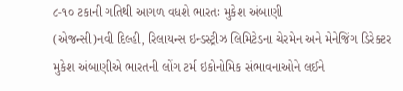૮-૧૦ ટકાની ગતિથી આગળ વધશે ભારતઃ મુકેશ અંબાણી
(એજન્સી)નવી દિલ્હી, રિલાયન્સ ઇન્ડસ્ટ્રીઝ લિમિટેડના ચેરમેન અને મેનેજિંગ ડિરેક્ટર મુકેશ અંબાણીએ ભારતની લોંગ ટર્મ ઇકોનોમિક સંભાવનાઓને લઈને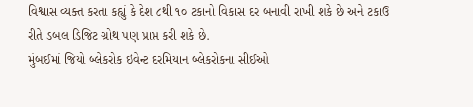વિશ્વાસ વ્યક્ત કરતા કહ્યું કે દેશ ૮થી ૧૦ ટકાનો વિકાસ દર બનાવી રાખી શકે છે અને ટકાઉ રીતે ડબલ ડિજિટ ગ્રોથ પણ પ્રાપ્ત કરી શકે છે.
મુંબઈમાં જિયો બ્લેકરોક ઇવેન્ટ દરમિયાન બ્લેકરોકના સીઈઓ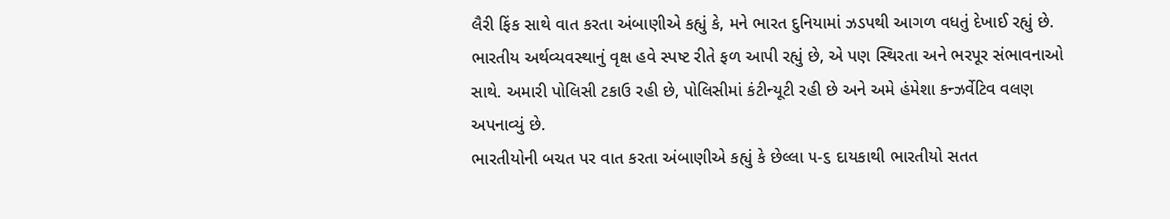લૈરી ફિંક સાથે વાત કરતા અંબાણીએ કહ્યું કે, મને ભારત દુનિયામાં ઝડપથી આગળ વધતું દેખાઈ રહ્યું છે. ભારતીય અર્થવ્યવસ્થાનું વૃક્ષ હવે સ્પષ્ટ રીતે ફળ આપી રહ્યું છે, એ પણ સ્થિરતા અને ભરપૂર સંભાવનાઓ સાથે. અમારી પોલિસી ટકાઉ રહી છે, પોલિસીમાં કંટીન્યૂટી રહી છે અને અમે હંમેશા કન્ઝર્વેટિવ વલણ અપનાવ્યું છે.
ભારતીયોની બચત પર વાત કરતા અંબાણીએ કહ્યું કે છેલ્લા ૫-૬ દાયકાથી ભારતીયો સતત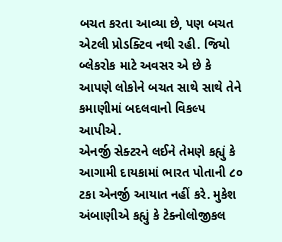બચત કરતા આવ્યા છે, પણ બચત એટલી પ્રોડક્ટિવ નથી રહી. જિયો બ્લેકરોક માટે અવસર એ છે કે આપણે લોકોને બચત સાથે સાથે તેને કમાણીમાં બદલવાનો વિકલ્પ આપીએ.
એનર્જી સેક્ટરને લઈને તેમણે કહ્યું કે આગામી દાયકામાં ભારત પોતાની ૮૦ ટકા એનર્જી આયાત નહીં કરે. મુકેશ અંબાણીએ કહ્યું કે ટેક્નોલોજીકલ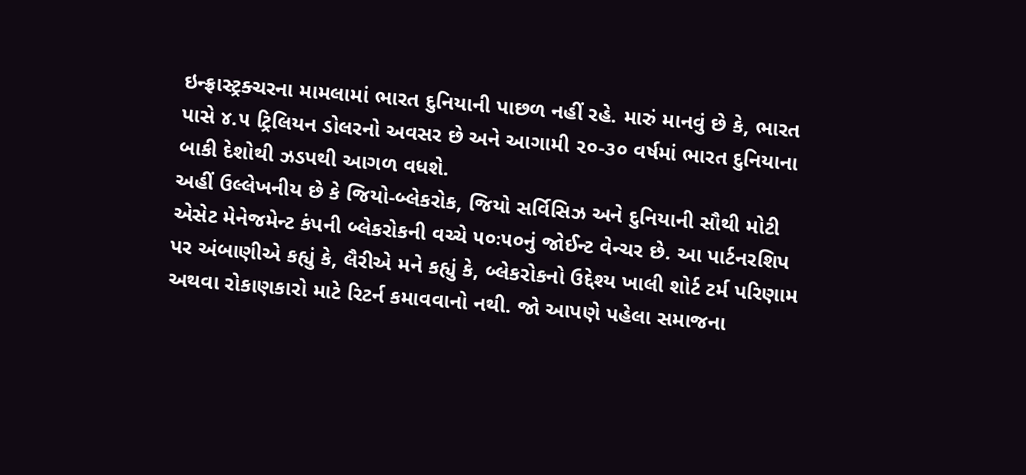ઇન્ફ્રાસ્ટ્રક્ચરના મામલામાં ભારત દુનિયાની પાછળ નહીં રહે. મારું માનવું છે કે, ભારત પાસે ૪.૫ ટ્રિલિયન ડોલરનો અવસર છે અને આગામી ૨૦-૩૦ વર્ષમાં ભારત દુનિયાના બાકી દેશોથી ઝડપથી આગળ વધશે.
અહીં ઉલ્લેખનીય છે કે જિયો-બ્લેકરોક, જિયો સર્વિસિઝ અને દુનિયાની સૌથી મોટી એસેટ મેનેજમેન્ટ કંપની બ્લેકરોકની વચ્ચે ૫૦ઃ૫૦નું જોઈન્ટ વેન્ચર છે. આ પાર્ટનરશિપ પર અંબાણીએ કહ્યું કે, લૈરીએ મને કહ્યું કે, બ્લેકરોકનો ઉદ્દેશ્ય ખાલી શોર્ટ ટર્મ પરિણામ અથવા રોકાણકારો માટે રિટર્ન કમાવવાનો નથી. જો આપણે પહેલા સમાજના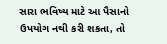સારા ભવિષ્ય માટે આ પૈસાનો ઉપયોગ નથી કરી શકતા, તો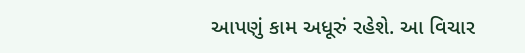આપણું કામ અધૂરું રહેશે. આ વિચાર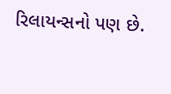રિલાયન્સનો પણ છે.